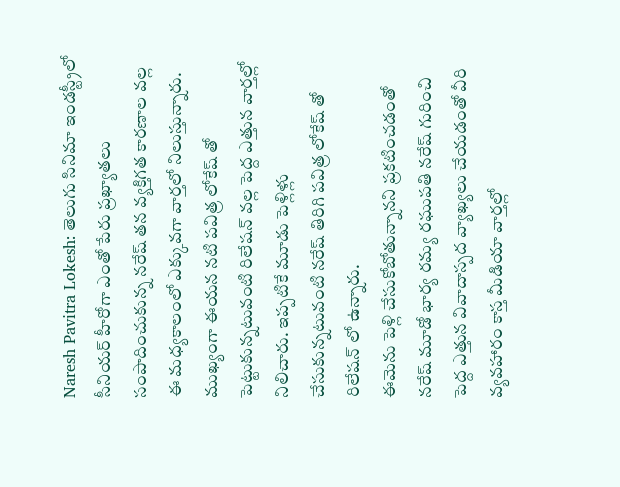Naresh Pavitra Lokesh: తెలుగు సినిమా ఇండస్ట్రీలో సీనియర్ హీరోగా ఎంతో పేరు ప్రఖ్యాతలు సంపాదించుకున్న నరేష్ తన వ్యక్తిగత కారణాల వల్ల ఈ మధ్యకాలంలో ఎక్కువగా వార్తలో నిలుస్తున్నారు. ముఖ్యంగా ఈయన నటి పవిత్ర లోకేష్ తో పెట్టుకున్నటువంటి రిలేషన్ వల్ల పెద్ద ఎత్తున వార్తల్లో నిలిచారు. ఇప్పటికే మూడు పెళ్లిళ్లు చేసుకున్నటువంటి నరేష్ తిరిగి పవిత్ర లోకేష్ తో రిలేషన్ లో ఉన్నారు.
ఈమెను పెళ్లి చేసుకోబోతున్నానని ప్రకటించడంతో నరేష్ మూడో భార్య రమ్య రఘుపతి నరేష్ గురించి పెద్ద ఎత్తున వివాదాస్పద వ్యాఖ్యలు చేయడంతో వీరి వ్యవహారం కాస్త మీడియా వార్తల్లో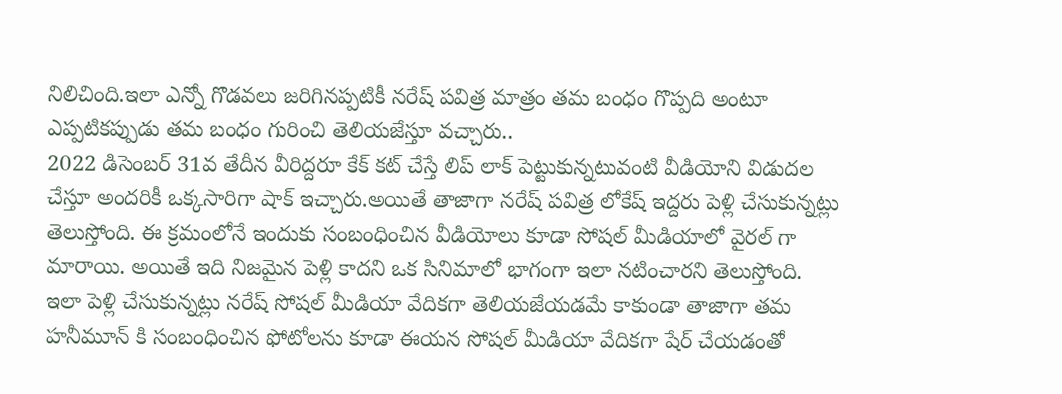నిలిచింది.ఇలా ఎన్నో గొడవలు జరిగినప్పటికీ నరేష్ పవిత్ర మాత్రం తమ బంధం గొప్పది అంటూ ఎప్పటికప్పుడు తమ బంధం గురించి తెలియజేస్తూ వచ్చారు..
2022 డిసెంబర్ 31వ తేదీన వీరిద్దరూ కేక్ కట్ చేస్తే లిప్ లాక్ పెట్టుకున్నటువంటి వీడియోని విడుదల చేస్తూ అందరికీ ఒక్కసారిగా షాక్ ఇచ్చారు.అయితే తాజాగా నరేష్ పవిత్ర లోకేష్ ఇద్దరు పెళ్లి చేసుకున్నట్లు తెలుస్తోంది. ఈ క్రమంలోనే ఇందుకు సంబంధించిన వీడియోలు కూడా సోషల్ మీడియాలో వైరల్ గా మారాయి. అయితే ఇది నిజమైన పెళ్లి కాదని ఒక సినిమాలో భాగంగా ఇలా నటించారని తెలుస్తోంది.
ఇలా పెళ్లి చేసుకున్నట్లు నరేష్ సోషల్ మీడియా వేదికగా తెలియజేయడమే కాకుండా తాజాగా తమ హనీమూన్ కి సంబంధించిన ఫోటోలను కూడా ఈయన సోషల్ మీడియా వేదికగా షేర్ చేయడంతో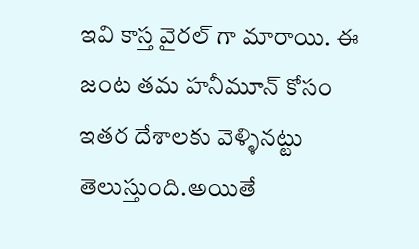ఇవి కాస్త వైరల్ గా మారాయి. ఈ జంట తమ హనీమూన్ కోసం ఇతర దేశాలకు వెళ్ళినట్టు తెలుస్తుంది.అయితే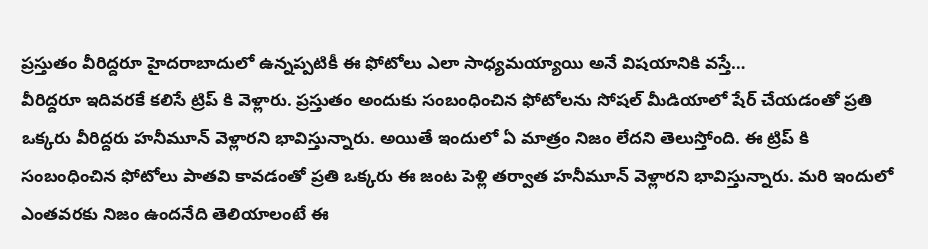ప్రస్తుతం వీరిద్దరూ హైదరాబాదులో ఉన్నప్పటికీ ఈ ఫోటోలు ఎలా సాధ్యమయ్యాయి అనే విషయానికి వస్తే…
వీరిద్దరూ ఇదివరకే కలిసే ట్రిప్ కి వెళ్లారు. ప్రస్తుతం అందుకు సంబంధించిన ఫోటోలను సోషల్ మీడియాలో షేర్ చేయడంతో ప్రతి ఒక్కరు వీరిద్దరు హనీమూన్ వెళ్లారని భావిస్తున్నారు. అయితే ఇందులో ఏ మాత్రం నిజం లేదని తెలుస్తోంది. ఈ ట్రిప్ కి సంబంధించిన ఫోటోలు పాతవి కావడంతో ప్రతి ఒక్కరు ఈ జంట పెళ్లి తర్వాత హనీమూన్ వెళ్లారని భావిస్తున్నారు. మరి ఇందులో ఎంతవరకు నిజం ఉందనేది తెలియాలంటే ఈ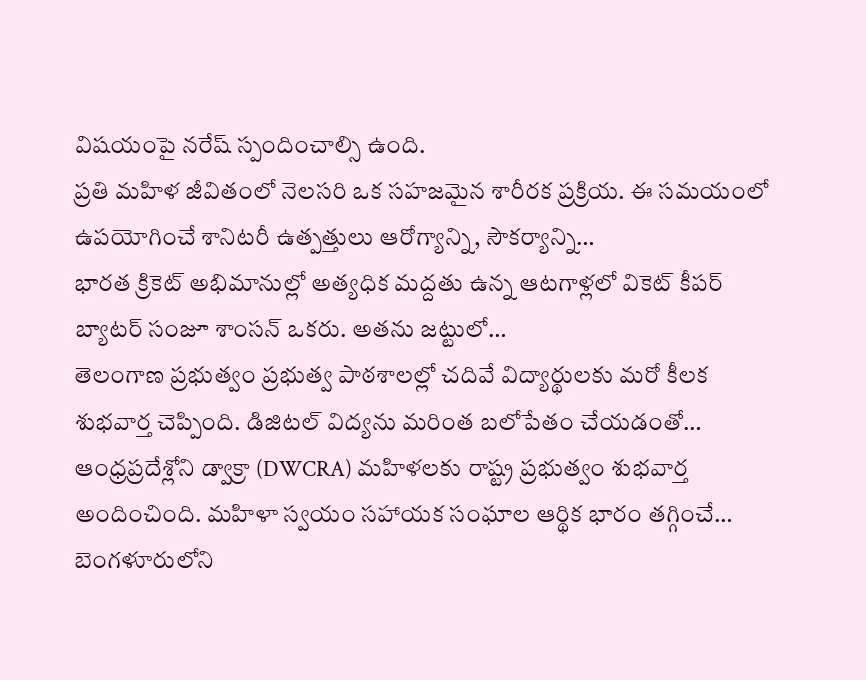విషయంపై నరేష్ స్పందించాల్సి ఉంది.
ప్రతి మహిళ జీవితంలో నెలసరి ఒక సహజమైన శారీరక ప్రక్రియ. ఈ సమయంలో ఉపయోగించే శానిటరీ ఉత్పత్తులు ఆరోగ్యాన్ని, సౌకర్యాన్ని…
భారత క్రికెట్ అభిమానుల్లో అత్యధిక మద్దతు ఉన్న ఆటగాళ్లలో వికెట్ కీపర్ బ్యాటర్ సంజూ శాంసన్ ఒకరు. అతను జట్టులో…
తెలంగాణ ప్రభుత్వం ప్రభుత్వ పాఠశాలల్లో చదివే విద్యార్థులకు మరో కీలక శుభవార్త చెప్పింది. డిజిటల్ విద్యను మరింత బలోపేతం చేయడంతో…
ఆంధ్రప్రదేశ్లోని డ్వాక్రా (DWCRA) మహిళలకు రాష్ట్ర ప్రభుత్వం శుభవార్త అందించింది. మహిళా స్వయం సహాయక సంఘాల ఆర్థిక భారం తగ్గించే…
బెంగళూరులోని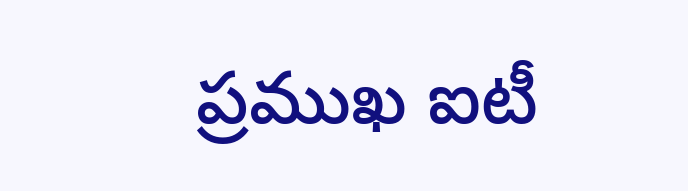ప్రముఖ ఐటీ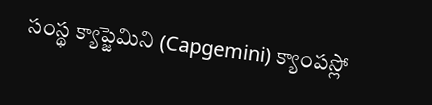సంస్థ క్యాప్జెమిని (Capgemini) క్యాంపస్లో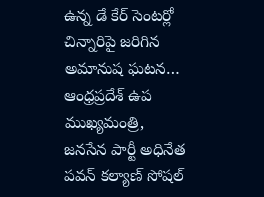ఉన్న డే కేర్ సెంటర్లో చిన్నారిపై జరిగిన అమానుష ఘటన…
ఆంధ్రప్రదేశ్ ఉప ముఖ్యమంత్రి, జనసేన పార్టీ అధినేత పవన్ కల్యాణ్ సోషల్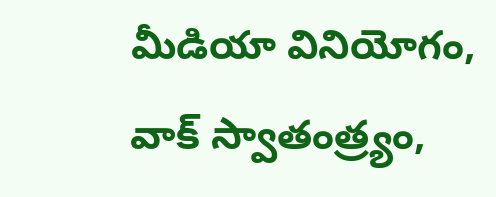మీడియా వినియోగం, వాక్ స్వాతంత్ర్యం,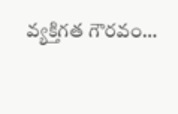వ్యక్తిగత గౌరవం…